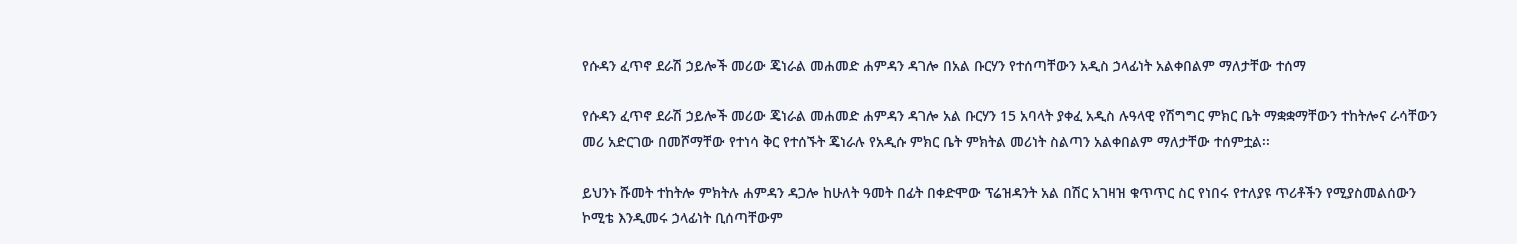የሱዳን ፈጥኖ ደራሽ ኃይሎች መሪው ጄነራል መሐመድ ሐምዳን ዳገሎ በአል ቡርሃን የተሰጣቸውን አዲስ ኃላፊነት አልቀበልም ማለታቸው ተሰማ

የሱዳን ፈጥኖ ደራሽ ኃይሎች መሪው ጄነራል መሐመድ ሐምዳን ዳገሎ አል ቡርሃን 15 አባላት ያቀፈ አዲስ ሉዓላዊ የሽግግር ምክር ቤት ማቋቋማቸውን ተከትሎና ራሳቸውን መሪ አድርገው በመሾማቸው የተነሳ ቅር የተሰኙት ጄነራሉ የአዲሱ ምክር ቤት ምክትል መሪነት ስልጣን አልቀበልም ማለታቸው ተሰምቷል፡፡

ይህንኑ ሹመት ተከትሎ ምክትሉ ሐምዳን ዳጋሎ ከሁለት ዓመት በፊት በቀድሞው ፕሬዝዳንት አል በሽር አገዛዝ ቁጥጥር ስር የነበሩ የተለያዩ ጥሪቶችን የሚያስመልሰውን ኮሚቴ እንዲመሩ ኃላፊነት ቢሰጣቸውም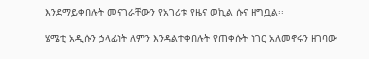እንደማይቀበሉት መናገራቸውን የአገሪቱ የዜና ወኪል ሱና ዘግቧል፡፡

ሄሜቲ አዲሱን ኃላፊነት ለምን እንዳልተቀበሉት የጠቀሱት ነገር አለመኖሩን ዘገባው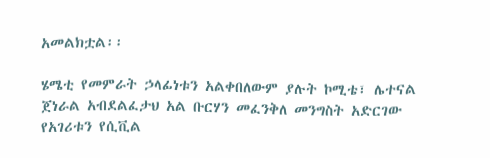አመልክቷል፡፡

ሄሜቲ የመምራት ኃላፊነቱን አልቀበለውም ያሉት ኮሚቴ፣ ሌተናል ጀነራል አብደልፈታህ አል ቡርሃን መፈንቅለ መንግስት አድርገው የአገሪቱን የሲቪል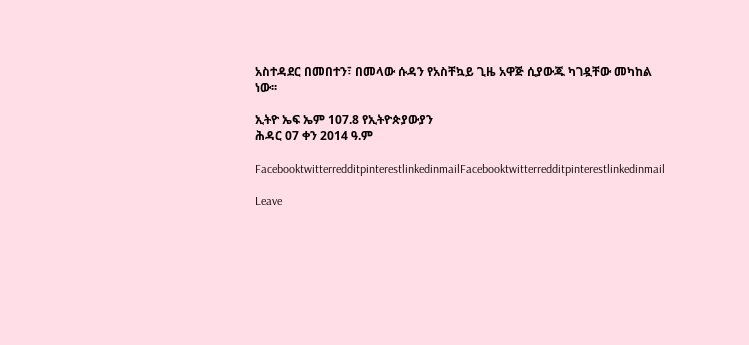አስተዳደር በመበተን፣ በመላው ሱዳን የአስቸኳይ ጊዜ አዋጅ ሲያውጁ ካገዷቸው መካከል ነው፡፡

ኢትዮ ኤፍ ኤም 107.8 የኢትዮጵያውያን
ሕዳር 07 ቀን 2014 ዓ.ም

FacebooktwitterredditpinterestlinkedinmailFacebooktwitterredditpinterestlinkedinmail

Leave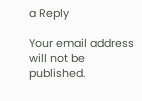a Reply

Your email address will not be published.